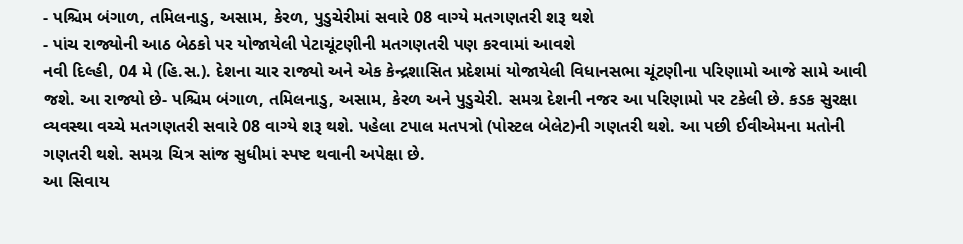- પશ્ચિમ બંગાળ, તમિલનાડુ, અસામ, કેરળ, પુડુચેરીમાં સવારે 08 વાગ્યે મતગણતરી શરૂ થશે
- પાંચ રાજ્યોની આઠ બેઠકો પર યોજાયેલી પેટાચૂંટણીની મતગણતરી પણ કરવામાં આવશે
નવી દિલ્હી, 04 મે (હિ.સ.). દેશના ચાર રાજ્યો અને એક કેન્દ્રશાસિત પ્રદેશમાં યોજાયેલી વિધાનસભા ચૂંટણીના પરિણામો આજે સામે આવી જશે. આ રાજ્યો છે- પશ્ચિમ બંગાળ, તમિલનાડુ, અસામ, કેરળ અને પુડુચેરી. સમગ્ર દેશની નજર આ પરિણામો પર ટકેલી છે. કડક સુરક્ષા વ્યવસ્થા વચ્ચે મતગણતરી સવારે 08 વાગ્યે શરૂ થશે. પહેલા ટપાલ મતપત્રો (પોસ્ટલ બેલેટ)ની ગણતરી થશે. આ પછી ઈવીએમના મતોની ગણતરી થશે. સમગ્ર ચિત્ર સાંજ સુધીમાં સ્પષ્ટ થવાની અપેક્ષા છે.
આ સિવાય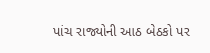પાંચ રાજ્યોની આઠ બેઠકો પર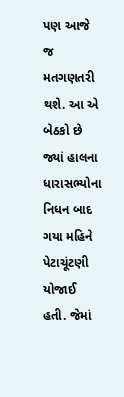પણ આજે જ મતગણતરી થશે. આ એ બેઠકો છે જ્યાં હાલના ધારાસભ્યોના નિધન બાદ ગયા મહિને પેટાચૂંટણી યોજાઈ હતી. જેમાં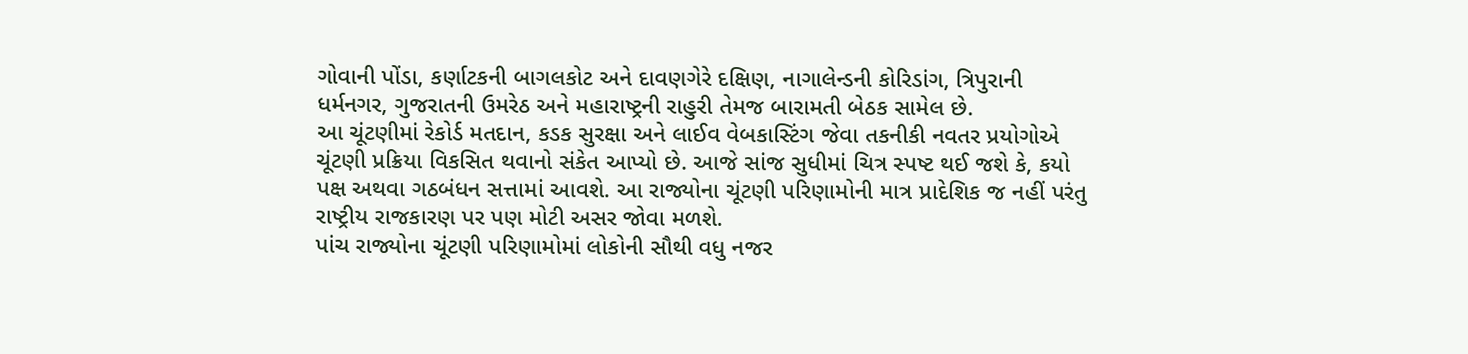ગોવાની પોંડા, કર્ણાટકની બાગલકોટ અને દાવણગેરે દક્ષિણ, નાગાલેન્ડની કોરિડાંગ, ત્રિપુરાની ધર્મનગર, ગુજરાતની ઉમરેઠ અને મહારાષ્ટ્રની રાહુરી તેમજ બારામતી બેઠક સામેલ છે.
આ ચૂંટણીમાં રેકોર્ડ મતદાન, કડક સુરક્ષા અને લાઈવ વેબકાસ્ટિંગ જેવા તકનીકી નવતર પ્રયોગોએ ચૂંટણી પ્રક્રિયા વિકસિત થવાનો સંકેત આપ્યો છે. આજે સાંજ સુધીમાં ચિત્ર સ્પષ્ટ થઈ જશે કે, કયો પક્ષ અથવા ગઠબંધન સત્તામાં આવશે. આ રાજ્યોના ચૂંટણી પરિણામોની માત્ર પ્રાદેશિક જ નહીં પરંતુ રાષ્ટ્રીય રાજકારણ પર પણ મોટી અસર જોવા મળશે.
પાંચ રાજ્યોના ચૂંટણી પરિણામોમાં લોકોની સૌથી વધુ નજર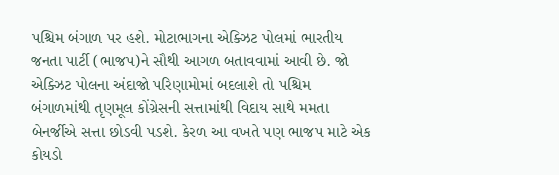પશ્ચિમ બંગાળ પર હશે. મોટાભાગના એક્ઝિટ પોલમાં ભારતીય જનતા પાર્ટી (ભાજપ)ને સૌથી આગળ બતાવવામાં આવી છે. જો એક્ઝિટ પોલના અંદાજો પરિણામોમાં બદલાશે તો પશ્ચિમ બંગાળમાંથી તૃણમૂલ કોંગ્રેસની સત્તામાંથી વિદાય સાથે મમતા બેનર્જીએ સત્તા છોડવી પડશે. કેરળ આ વખતે પણ ભાજપ માટે એક કોયડો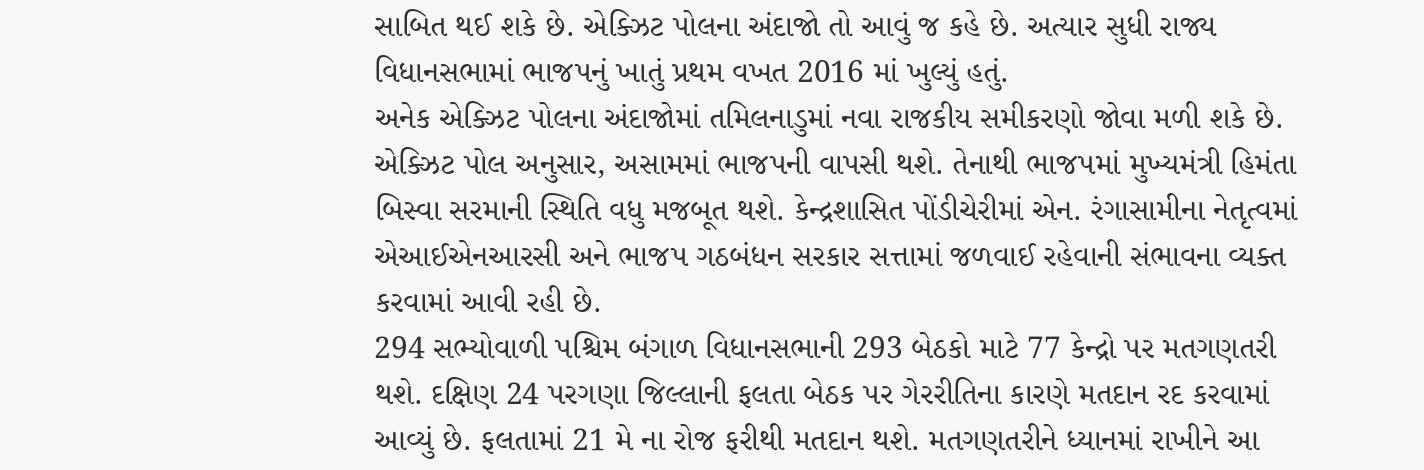સાબિત થઈ શકે છે. એક્ઝિટ પોલના અંદાજો તો આવું જ કહે છે. અત્યાર સુધી રાજ્ય વિધાનસભામાં ભાજપનું ખાતું પ્રથમ વખત 2016 માં ખુલ્યું હતું.
અનેક એક્ઝિટ પોલના અંદાજોમાં તમિલનાડુમાં નવા રાજકીય સમીકરણો જોવા મળી શકે છે. એક્ઝિટ પોલ અનુસાર, અસામમાં ભાજપની વાપસી થશે. તેનાથી ભાજપમાં મુખ્યમંત્રી હિમંતા બિસ્વા સરમાની સ્થિતિ વધુ મજબૂત થશે. કેન્દ્રશાસિત પોંડીચેરીમાં એન. રંગાસામીના નેતૃત્વમાં એઆઈએનઆરસી અને ભાજપ ગઠબંધન સરકાર સત્તામાં જળવાઈ રહેવાની સંભાવના વ્યક્ત કરવામાં આવી રહી છે.
294 સભ્યોવાળી પશ્ચિમ બંગાળ વિધાનસભાની 293 બેઠકો માટે 77 કેન્દ્રો પર મતગણતરી થશે. દક્ષિણ 24 પરગણા જિલ્લાની ફલતા બેઠક પર ગેરરીતિના કારણે મતદાન રદ કરવામાં આવ્યું છે. ફલતામાં 21 મે ના રોજ ફરીથી મતદાન થશે. મતગણતરીને ધ્યાનમાં રાખીને આ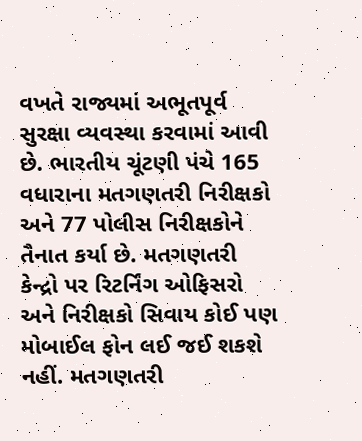વખતે રાજ્યમાં અભૂતપૂર્વ સુરક્ષા વ્યવસ્થા કરવામાં આવી છે. ભારતીય ચૂંટણી પંચે 165 વધારાના મતગણતરી નિરીક્ષકો અને 77 પોલીસ નિરીક્ષકોને તૈનાત કર્યા છે. મતગણતરી કેન્દ્રો પર રિટર્નિંગ ઓફિસરો અને નિરીક્ષકો સિવાય કોઈ પણ મોબાઈલ ફોન લઈ જઈ શકશે નહીં. મતગણતરી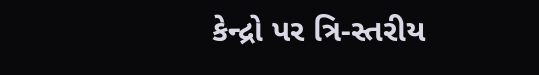કેન્દ્રો પર ત્રિ-સ્તરીય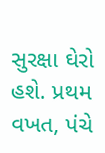સુરક્ષા ઘેરો હશે. પ્રથમ વખત, પંચે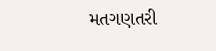મતગણતરી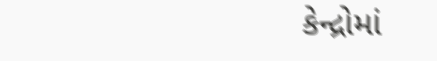કેન્દ્રોમાં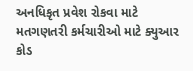અનધિકૃત પ્રવેશ રોકવા માટે મતગણતરી કર્મચારીઓ માટે ક્યુઆર કોડ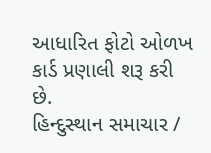આધારિત ફોટો ઓળખ કાર્ડ પ્રણાલી શરૂ કરી છે.
હિન્દુસ્થાન સમાચાર /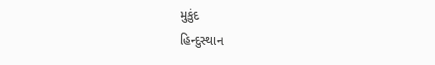મુકુંદ
હિન્દુસ્થાન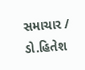સમાચાર / ડો.હિતેશ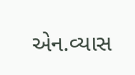એન.વ્યાસ